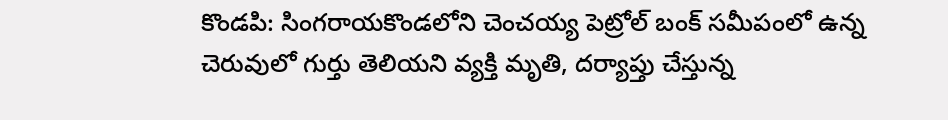కొండపి: సింగరాయకొండలోని చెంచయ్య పెట్రోల్ బంక్ సమీపంలో ఉన్న చెరువులో గుర్తు తెలియని వ్యక్తి మృతి, దర్యాప్తు చేస్తున్న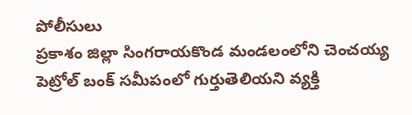పోలీసులు
ప్రకాశం జిల్లా సింగరాయకొండ మండలంలోని చెంచయ్య పెట్రోల్ బంక్ సమీపంలో గుర్తుతెలియని వ్యక్తి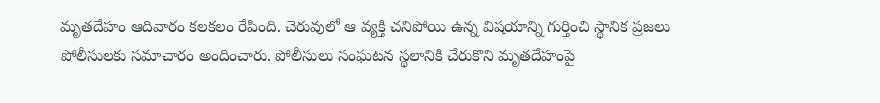మృతదేహం ఆదివారం కలకలం రేపింది. చెరువులో ఆ వ్యక్తి చనిపోయి ఉన్న విషయాన్ని గుర్తించి స్థానిక ప్రజలు పోలీసులకు సమాచారం అందించారు. పోలీసులు సంఘటన స్థలానికి చేరుకొని మృతదేహంపై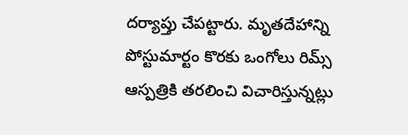దర్యాప్తు చేపట్టారు. మృతదేహాన్ని పోస్టుమార్టం కొరకు ఒంగోలు రిమ్స్ ఆస్పత్రికి తరలించి విచారిస్తున్నట్లు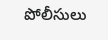పోలీసులు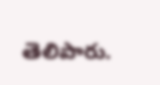తెలిపారు.